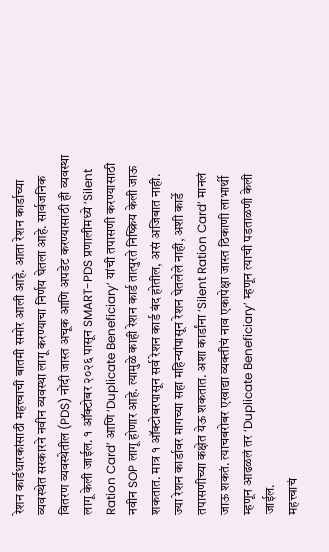रेशन कार्डधारकांसाठी महत्त्वाची बातमी समोर आली आहे. आता रेशन कार्डाच्या व्यवस्थेत सरकारने नवीन व्यवस्था लागू करण्याचा निर्णय घेतला आहे. सार्वजनिक वितरण व्यवस्थेतील (PDS) नोंदी जास्त अचूक आणि अपडेट करण्यासाठी ही व्यवस्था लागू केली जाईल. १ ऑक्टोबर २०२६ पासून SMART-PDS प्रणालीमध्ये ‘Silent Ration Card’ आणि ‘Duplicate Beneficiary’ यांची तपासणी करण्यासाठी नवीन SOP लागू होणार आहे. त्यामुळे काही रेशन कार्ड तात्पुरते निष्क्रिय केली जाऊ शकतात. मात्र १ ऑक्टोबरपासून सर्व रेशन कार्ड बंद होतील, असं अजिबात नाही.
ज्या रेशन कार्डावर मागच्या सहा महिन्यांपासून रेशन घेतलेले नाही, अशी कार्डे तपासणीच्या कक्षेत येऊ शकतात. अशा कार्डांना ‘Silent Ration Card’ मानलं जाऊ शकतं. त्याचबरोबर एखाद्या व्यक्तीचं नाव एकापेक्षा जास्त ठिकाणी लाभार्थी म्हणून आढळलं तर ‘Duplicate Beneficiary’ म्हणून त्याची पडताळणी केली जाईल.
महत्त्वाचं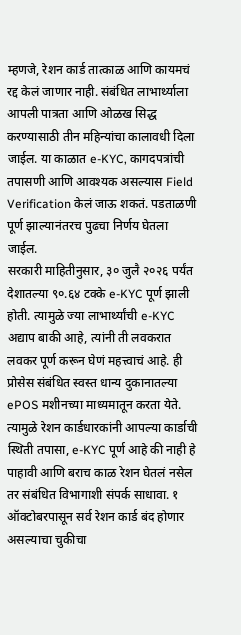म्हणजे, रेशन कार्ड तात्काळ आणि कायमचं रद्द केलं जाणार नाही. संबंधित लाभार्थ्याला आपली पात्रता आणि ओळख सिद्ध करण्यासाठी तीन महिन्यांचा कालावधी दिला जाईल. या काळात e-KYC, कागदपत्रांची तपासणी आणि आवश्यक असल्यास Field Verification केलं जाऊ शकतं. पडताळणी पूर्ण झाल्यानंतरच पुढचा निर्णय घेतला जाईल.
सरकारी माहितीनुसार, ३० जुलै २०२६ पर्यंत देशातल्या ९०.६४ टक्के e-KYC पूर्ण झाली होती. त्यामुळे ज्या लाभार्थ्यांची e-KYC अद्याप बाकी आहे, त्यांनी ती लवकरात लवकर पूर्ण करून घेणं महत्त्वाचं आहे. ही प्रोसेस संबंधित स्वस्त धान्य दुकानातल्या ePOS मशीनच्या माध्यमातून करता येते.
त्यामुळे रेशन कार्डधारकांनी आपल्या कार्डाची स्थिती तपासा, e-KYC पूर्ण आहे की नाही हे पाहावी आणि बराच काळ रेशन घेतलं नसेल तर संबंधित विभागाशी संपर्क साधावा. १ ऑक्टोबरपासून सर्व रेशन कार्ड बंद होणार असल्याचा चुकीचा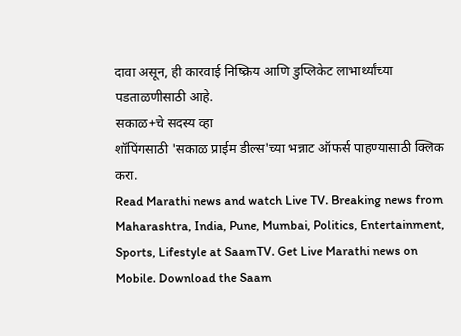दावा असून, ही कारवाई निष्क्रिय आणि डुप्लिकेट लाभार्थ्यांच्या पडताळणीसाठी आहे.
सकाळ+चे सदस्य व्हा
शॉपिंगसाठी 'सकाळ प्राईम डील्स'च्या भन्नाट ऑफर्स पाहण्यासाठी क्लिक करा.
Read Marathi news and watch Live TV. Breaking news from Maharashtra, India, Pune, Mumbai, Politics, Entertainment, Sports, Lifestyle at SaamTV. Get Live Marathi news on Mobile. Download the Saam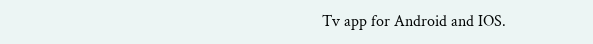Tv app for Android and IOS.